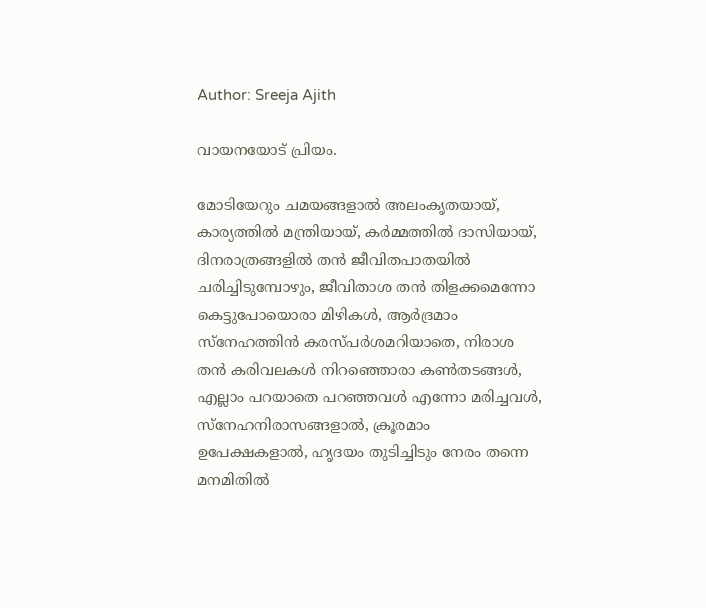Author: Sreeja Ajith

വായനയോട് പ്രിയം.

മോടിയേറും ചമയങ്ങളാൽ അലംകൃതയായ്, കാര്യത്തിൽ മന്ത്രിയായ്, കർമ്മത്തിൽ ദാസിയായ്, ദിനരാത്രങ്ങളിൽ തൻ ജീവിതപാതയിൽ ചരിച്ചിടുമ്പോഴും, ജീവിതാശ തൻ തിളക്കമെന്നോ കെട്ടുപോയൊരാ മിഴികൾ, ആർദ്രമാം സ്നേഹത്തിൻ കരസ്പർശമറിയാതെ, നിരാശ തൻ കരിവലകൾ നിറഞ്ഞൊരാ കൺതടങ്ങൾ, എല്ലാം പറയാതെ പറഞ്ഞവൾ എന്നോ മരിച്ചവൾ, സ്നേഹനിരാസങ്ങളാൽ, ക്രൂരമാം ഉപേക്ഷകളാൽ, ഹൃദയം തുടിച്ചിടും നേരം തന്നെ മനമിതിൽ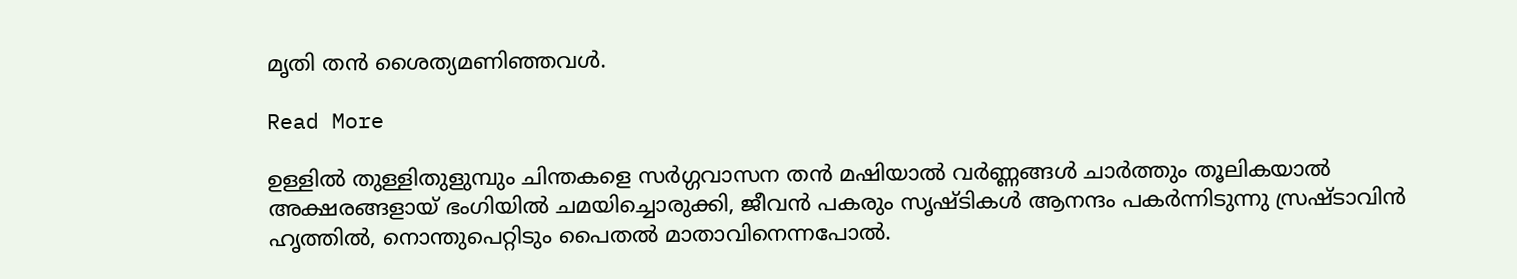മൃതി തൻ ശൈത്യമണിഞ്ഞവൾ.

Read More

ഉള്ളിൽ തുള്ളിതുളുമ്പും ചിന്തകളെ സർഗ്ഗവാസന തൻ മഷിയാൽ വർണ്ണങ്ങൾ ചാർത്തും തൂലികയാൽ അക്ഷരങ്ങളായ് ഭംഗിയിൽ ചമയിച്ചൊരുക്കി, ജീവൻ പകരും സൃഷ്ടികൾ ആനന്ദം പകർന്നിടുന്നു സ്രഷ്ടാവിൻ ഹൃത്തിൽ, നൊന്തുപെറ്റിടും പൈതൽ മാതാവിനെന്നപോൽ.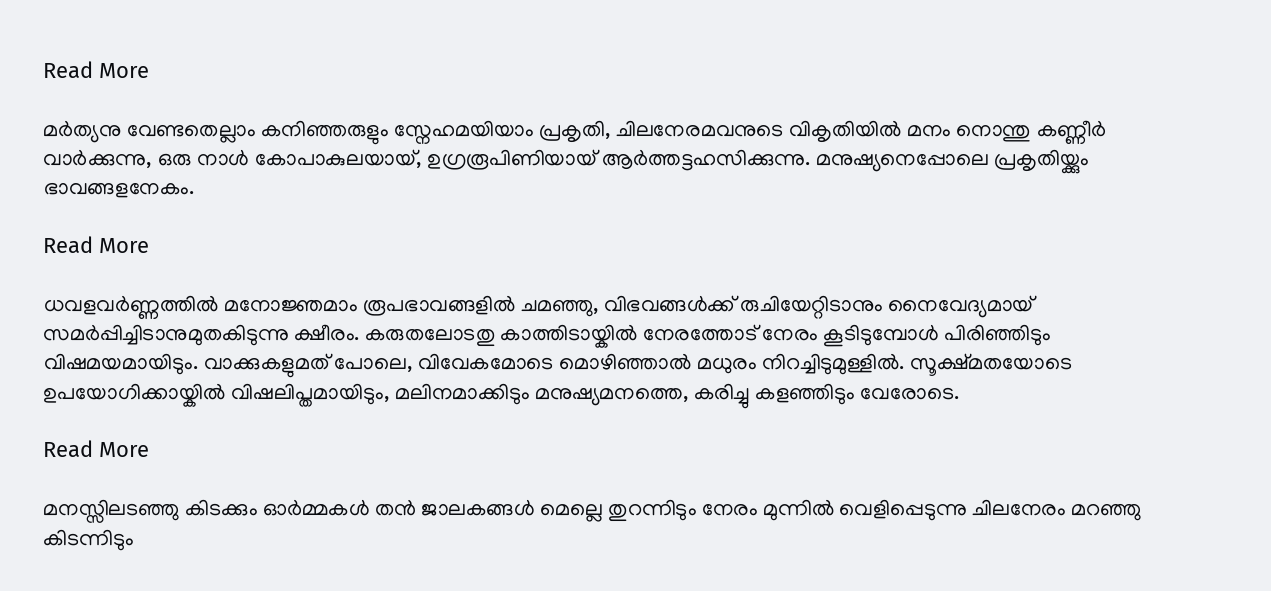Read More

മർത്യനു വേണ്ടതെല്ലാം കനിഞ്ഞരുളും സ്നേഹമയിയാം പ്രകൃതി, ചിലനേരമവനുടെ വികൃതിയിൽ മനം നൊന്തു കണ്ണീർ വാർക്കുന്നു, ഒരു നാൾ കോപാകുലയായ്, ഉഗ്രരൂപിണിയായ് ആർത്തട്ടഹസിക്കുന്നു. മനുഷ്യനെപ്പോലെ പ്രകൃതിയ്ക്കും ഭാവങ്ങളനേകം.

Read More

ധവളവർണ്ണത്തിൽ മനോജ്ഞമാം രൂപഭാവങ്ങളിൽ ചമഞ്ഞു, വിഭവങ്ങൾക്ക് രുചിയേറ്റിടാനും നൈവേദ്യമായ് സമർപ്പിച്ചിടാനുമുതകിടുന്നു ക്ഷീരം. കരുതലോടതു കാത്തിടായ്കിൽ നേരത്തോട് നേരം കൂടിടുമ്പോൾ പിരിഞ്ഞിടും വിഷമയമായിടും. വാക്കുകളുമത് പോലെ, വിവേകമോടെ മൊഴിഞ്ഞാൽ മധുരം നിറച്ചിടുമുള്ളിൽ. സൂക്ഷ്മതയോടെ ഉപയോഗിക്കായ്കിൽ വിഷലിപ്തമായിടും, മലിനമാക്കിടും മനുഷ്യമനത്തെ, കരിച്ചു കളഞ്ഞിടും വേരോടെ.

Read More

മനസ്സിലടഞ്ഞു കിടക്കും ഓർമ്മകൾ തൻ ജാലകങ്ങൾ മെല്ലെ തുറന്നിടും നേരം മുന്നിൽ വെളിപ്പെടുന്നു ചിലനേരം മറഞ്ഞു കിടന്നിടും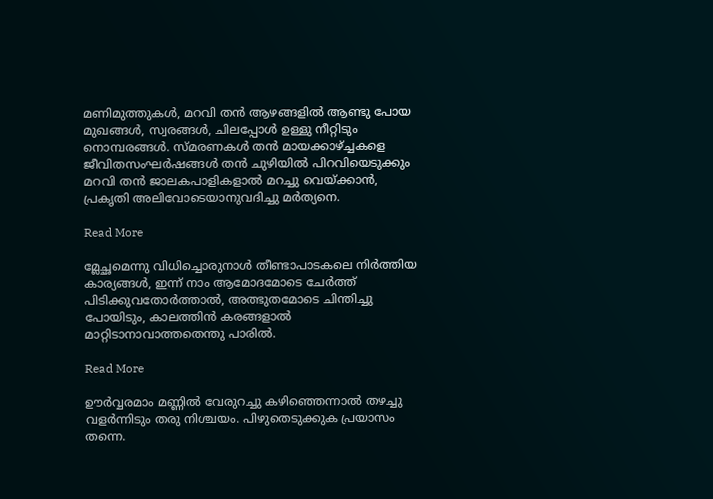മണിമുത്തുകൾ, മറവി തൻ ആഴങ്ങളിൽ ആണ്ടു പോയ മുഖങ്ങൾ, സ്വരങ്ങൾ, ചിലപ്പോൾ ഉള്ളു നീറ്റിടും നൊമ്പരങ്ങൾ. സ്മരണകൾ തൻ മായക്കാഴ്ച്ചകളെ ജീവിതസംഘർഷങ്ങൾ തൻ ചുഴിയിൽ പിറവിയെടുക്കും മറവി തൻ ജാലകപാളികളാൽ മറച്ചു വെയ്ക്കാൻ, പ്രകൃതി അലിവോടെയാനുവദിച്ചു മർത്യനെ.

Read More

മ്ലേച്ഛമെന്നു വിധിച്ചൊരുനാൾ തീണ്ടാപാടകലെ നിർത്തിയ കാര്യങ്ങൾ, ഇന്ന് നാം ആമോദമോടെ ചേർത്ത് പിടിക്കുവതോർത്താൽ, അത്ഭുതമോടെ ചിന്തിച്ചു പോയിടും, കാലത്തിൻ കരങ്ങളാൽ മാറ്റിടാനാവാത്തതെന്തു പാരിൽ.

Read More

ഊർവ്വരമാം മണ്ണിൽ വേരുറച്ചു കഴിഞ്ഞെന്നാൽ തഴച്ചു വളർന്നിടും തരു നിശ്ചയം. പിഴുതെടുക്കുക പ്രയാസം തന്നെ.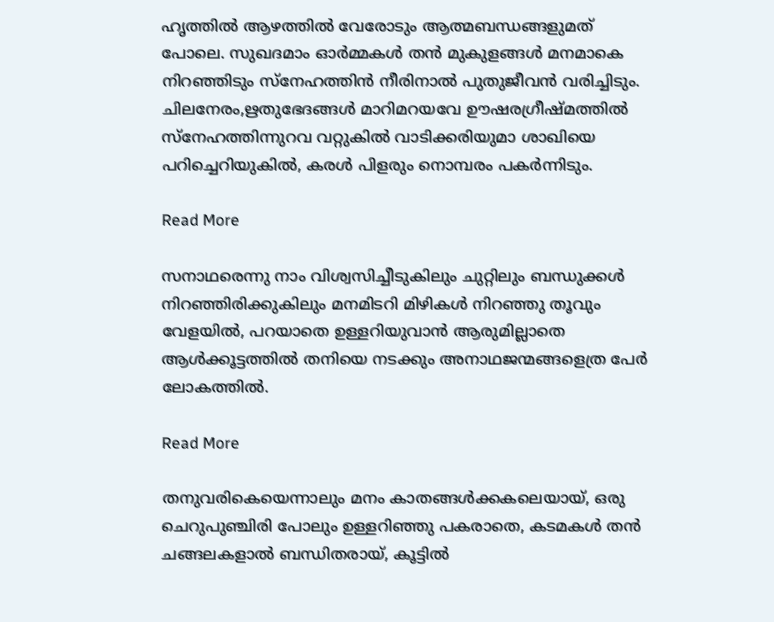ഹൃത്തിൽ ആഴത്തിൽ വേരോടും ആത്മബന്ധങ്ങളുമത് പോലെ. സുഖദമാം ഓർമ്മകൾ തൻ മുകുളങ്ങൾ മനമാകെ നിറഞ്ഞിടും സ്നേഹത്തിൻ നീരിനാൽ പുതുജീവൻ വരിച്ചിടും. ചിലനേരം,ഋതുഭേദങ്ങൾ മാറിമറയവേ ഊഷരഗ്രീഷ്മത്തിൽ സ്നേഹത്തിന്നുറവ വറ്റുകിൽ വാടിക്കരിയുമാ ശാഖിയെ പറിച്ചെറിയുകിൽ, കരൾ പിളരും നൊമ്പരം പകർന്നിടും.

Read More

സനാഥരെന്നു നാം വിശ്വസിച്ചീടുകിലും ചുറ്റിലും ബന്ധുക്കൾ നിറഞ്ഞിരിക്കുകിലും മനമിടറി മിഴികൾ നിറഞ്ഞു തൂവും വേളയിൽ, പറയാതെ ഉള്ളറിയുവാൻ ആരുമില്ലാതെ ആൾക്കൂട്ടത്തിൽ തനിയെ നടക്കും അനാഥജന്മങ്ങളെത്ര പേർ ലോകത്തിൽ.

Read More

തനുവരികെയെന്നാലും മനം കാതങ്ങൾക്കകലെയായ്, ഒരു ചെറുപുഞ്ചിരി പോലും ഉള്ളറിഞ്ഞു പകരാതെ, കടമകൾ തൻ ചങ്ങലകളാൽ ബന്ധിതരായ്, കൂട്ടിൽ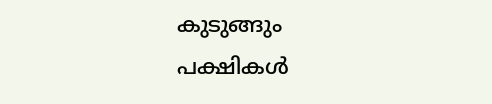കുടുങ്ങും പക്ഷികൾ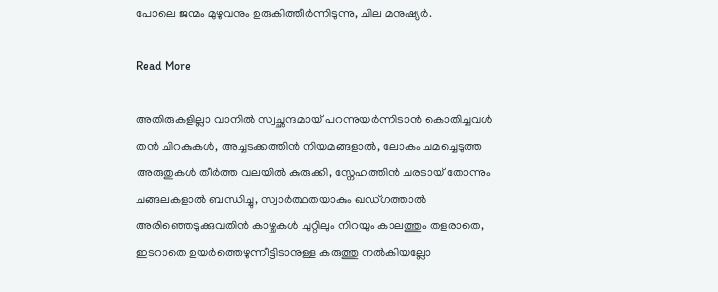പോലെ ജന്മം മുഴുവനും ഉരുകിത്തീർന്നിടുന്നു, ചില മനുഷ്യർ.

Read More

അതിരുകളില്ലാ വാനിൽ സ്വച്ഛന്ദമായ് പറന്നുയർന്നിടാൻ കൊതിച്ചവൾ തൻ ചിറകുകൾ, അച്ചടക്കത്തിൻ നിയമങ്ങളാൽ, ലോകം ചമച്ചെടുത്ത അരുതുകൾ തീർത്ത വലയിൽ കുരുക്കി, സ്നേഹത്തിൻ ചരടായ് തോന്നും ചങ്ങലകളാൽ ബന്ധിച്ചു, സ്വാർത്ഥതയാകും ഖഡ്ഗത്താൽ അരിഞ്ഞെടുക്കുവതിൻ കാഴ്ചകൾ ചുറ്റിലും നിറയും കാലത്തും തളരാതെ, ഇടറാതെ ഉയർത്തെഴുന്നീട്ടിടാനുള്ള കരുത്തു നൽകിയല്ലോ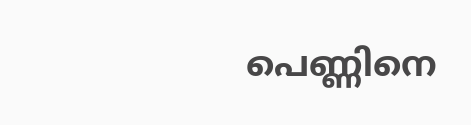പെണ്ണിനെ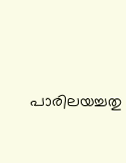പാരിലയച്ചതു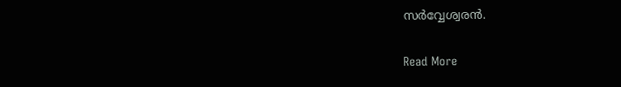സർവ്വേശ്വരൻ.

Read More